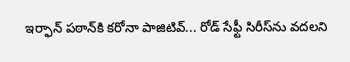ఇర్ఫాన్ పఠాన్‌కి కరోనా పాజిటివ్... రోడ్ సేఫ్టీ సిరీస్‌ను వదలని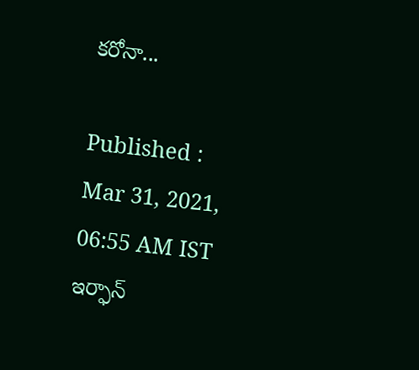కరోనా...

Published : Mar 31, 2021, 06:55 AM IST
ఇర్ఫాన్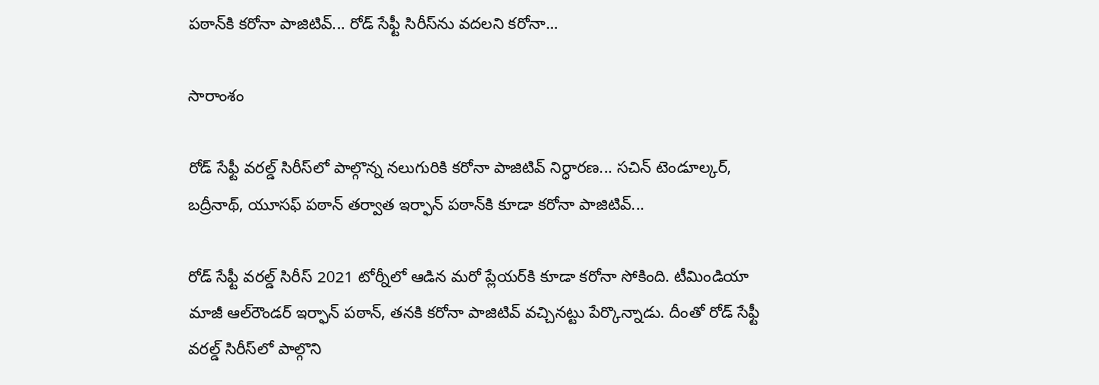పఠాన్‌కి కరోనా పాజిటివ్... రోడ్ సేఫ్టీ సిరీస్‌ను వదలని కరోనా...

సారాంశం

రోడ్ సేఫ్టీ వరల్డ్ సిరీస్‌లో పాల్గొన్న నలుగురికి కరోనా పాజిటివ్ నిర్ధారణ... సచిన్ టెండూల్కర్, బద్రీనాథ్, యూసఫ్ పఠాన్ తర్వాత ఇర్ఫాన్ పఠాన్‌కి కూడా కరోనా పాజిటివ్...

రోడ్ సేఫ్టీ వరల్డ్ సిరీస్ 2021 టోర్నీలో ఆడిన మరో ప్లేయర్‌కి కూడా కరోనా సోకింది. టీమిండియా మాజీ ఆల్‌రౌండర్ ఇర్ఫాన్ పఠాన్, తనకి కరోనా పాజిటివ్ వచ్చినట్టు పేర్కొన్నాడు. దీంతో రోడ్ సేఫ్టీ వరల్డ్ సిరీస్‌లో పాల్గొని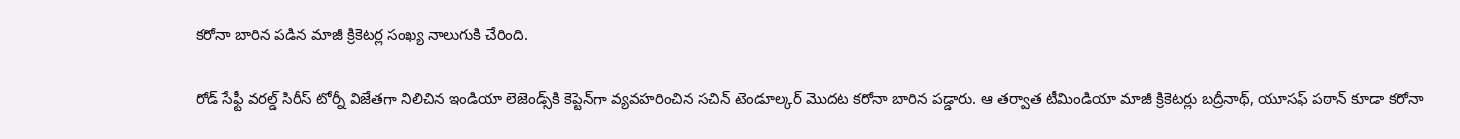కరోనా బారిన పడిన మాజీ క్రికెటర్ల సంఖ్య నాలుగుకి చేరింది.

రోడ్ సేఫ్టీ వరల్డ్ సిరీస్ టోర్నీ విజేతగా నిలిచిన ఇండియా లెజెండ్స్‌కి కెప్టెన్‌గా వ్యవహరించిన సచిన్ టెండూల్కర్ మొదట కరోనా బారిన పడ్డారు. ఆ తర్వాత టీమిండియా మాజీ క్రికెటర్లు బద్రీనాథ్, యూసఫ్ పఠాన్ కూడా కరోనా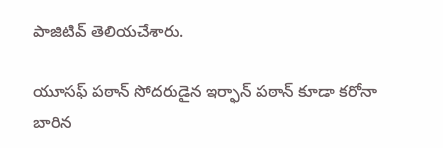పాజిటివ్ తెలియచేశారు.

యూసఫ్ పఠాన్ సోదరుడైన ఇర్ఫాన్ పఠాన్ కూడా కరోనా బారిన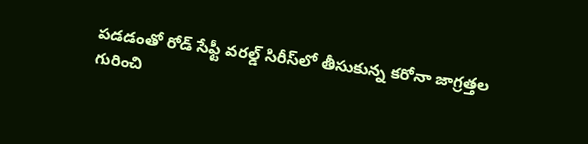పడడంతో రోడ్ సేఫ్టీ వరల్డ్ సిరీస్‌లో తీసుకున్న కరోనా జాగ్రత్తల గురించి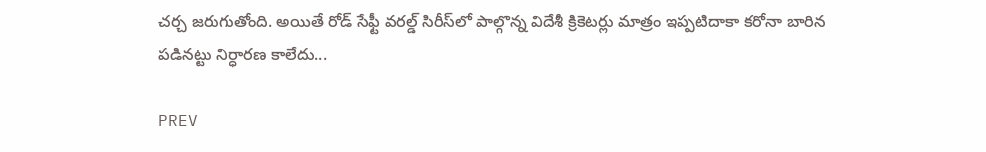చర్చ జరుగుతోంది. అయితే రోడ్ సేఫ్టీ వరల్డ్ సిరీస్‌లో పాల్గొన్న విదేశీ క్రికెటర్లు మాత్రం ఇప్పటిదాకా కరోనా బారిన పడినట్టు నిర్ధారణ కాలేదు...

PREV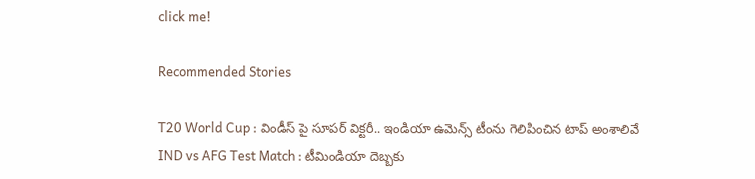click me!

Recommended Stories

T20 World Cup : విండీస్ పై సూపర్ విక్టరీ.. ఇండియా ఉమెన్స్ టీంను గెలిపించిన టాప్ అంశాలివే
IND vs AFG Test Match : టీమిండియా దెబ్బకు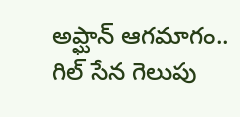అప్ఘాన్ ఆగమాగం.. గిల్ సేన గెలుపు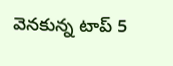వెనకున్న టాప్ 5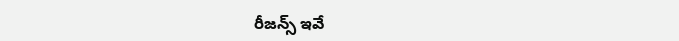రీజన్స్ ఇవే